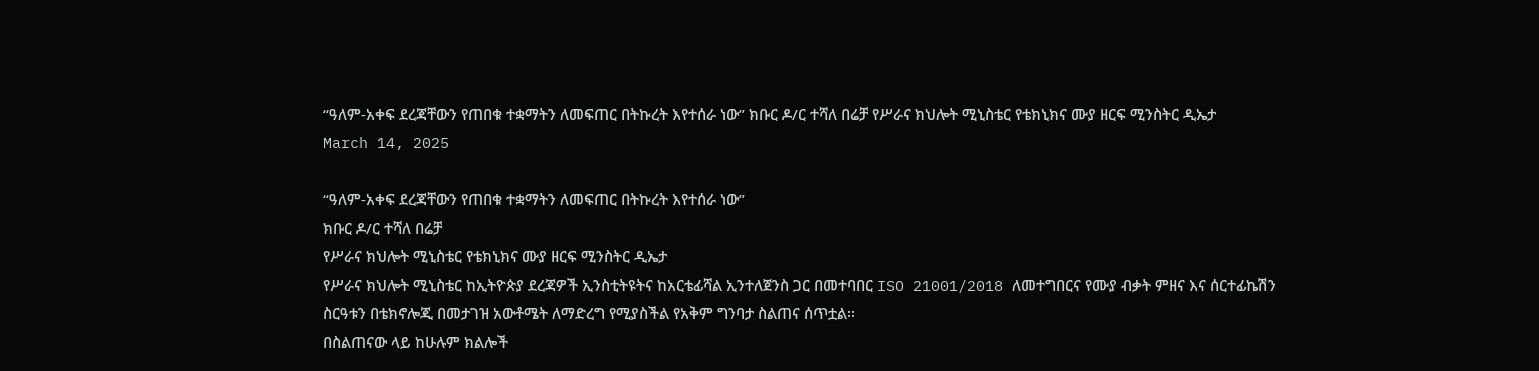“ዓለም-አቀፍ ደረጃቸውን የጠበቁ ተቋማትን ለመፍጠር በትኩረት እየተሰራ ነው” ክቡር ዶ/ር ተሻለ በሬቻ የሥራና ክህሎት ሚኒስቴር የቴክኒክና ሙያ ዘርፍ ሚንስትር ዲኤታ
March 14, 2025

“ዓለም-አቀፍ ደረጃቸውን የጠበቁ ተቋማትን ለመፍጠር በትኩረት እየተሰራ ነው”
ክቡር ዶ/ር ተሻለ በሬቻ
የሥራና ክህሎት ሚኒስቴር የቴክኒክና ሙያ ዘርፍ ሚንስትር ዲኤታ
የሥራና ክህሎት ሚኒስቴር ከኢትዮጵያ ደረጃዎች ኢንስቲትዩትና ከአርቴፊሻል ኢንተለጀንስ ጋር በመተባበር ISO 21001/2018 ለመተግበርና የሙያ ብቃት ምዘና እና ሰርተፊኬሽን ስርዓቱን በቴክኖሎጂ በመታገዝ አውቶሜት ለማድረግ የሚያስችል የአቅም ግንባታ ስልጠና ሰጥቷል፡፡
በስልጠናው ላይ ከሁሉም ክልሎች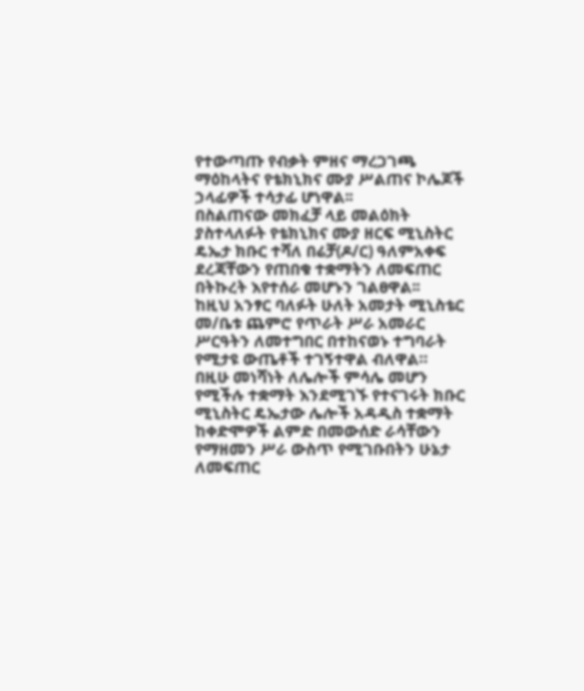የተውጣጡ የብቃት ምዘና ማረጋገጫ ማዕከላትና የቴክኒክና ሙያ ሥልጠና ኮሌጆች ኃላፊዎች ተሳታፊ ሆነዋል፡፡
በስልጠናው መክፈቻ ላይ መልዕክት ያስተላለፉት የቴክኒክና ሙያ ዘርፍ ሚኒስትር ዴኤታ ክቡር ተሻለ በሬቻ(ዶ/ር) ዓለምአቀፍ ደረጃቸውን የጠበቁ ተቋማትን ለመፍጠር በትኩረት እየተሰራ መሆኑን ገልፀዋል፡፡
ከዚህ አንፃር ባለፉት ሁለት አመታት ሚኒስቴር መ/ቤቱ ጨምሮ የጥራት ሥራ አመራር ሥርዓትን ለመተግበር በተከናወኑ ተግባራት የሚታዩ ውጤቶች ተገኝተዋል ብለዋል።
በዚሁ መነሻነት ለሌሎች ምሳሌ መሆን የሚችሉ ተቋማት እንደሚገኙ የተናገሩት ክቡር ሚኒስትር ዴኤታው ሌሎች አዳዲስ ተቋማት ከቀድሞዎች ልምድ በመውሰድ ራሳቸውን የማዘመን ሥራ ውስጥ የሚገቡበትን ሁኔታ ለመፍጠር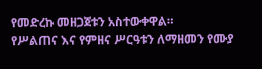የመድረኩ መዘጋጀቱን አስተውቀዋል።
የሥልጠና እና የምዘና ሥርዓቱን ለማዘመን የሙያ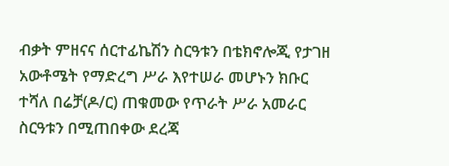ብቃት ምዘናና ሰርተፊኬሽን ስርዓቱን በቴክኖሎጂ የታገዘ አውቶሜት የማድረግ ሥራ እየተሠራ መሆኑን ክቡር ተሻለ በሬቻ(ዶ/ር) ጠቁመው የጥራት ሥራ አመራር ስርዓቱን በሚጠበቀው ደረጃ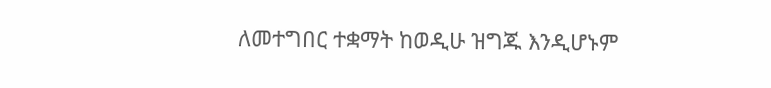ለመተግበር ተቋማት ከወዲሁ ዝግጁ እንዲሆኑም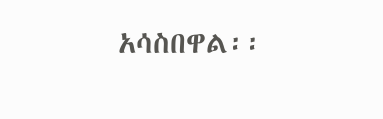አሳስበዋል፡፡